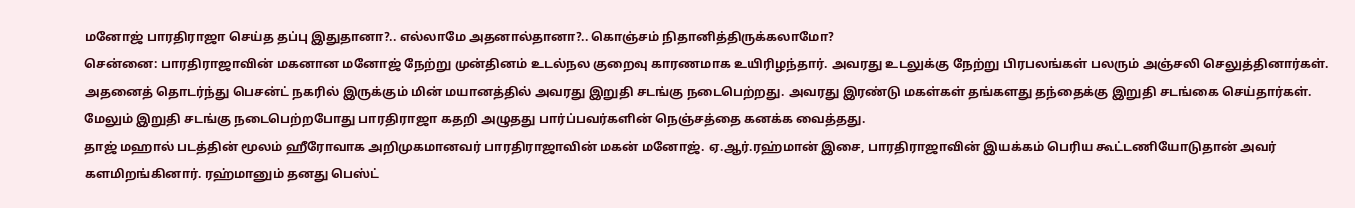மனோஜ் பாரதிராஜா செய்த தப்பு இதுதானா?.. எல்லாமே அதனால்தானா?.. கொஞ்சம் நிதானித்திருக்கலாமோ?
சென்னை: பாரதிராஜாவின் மகனான மனோஜ் நேற்று முன்தினம் உடல்நல குறைவு காரணமாக உயிரிழந்தார். அவரது உடலுக்கு நேற்று பிரபலங்கள் பலரும் அஞ்சலி செலுத்தினார்கள். அதனைத் தொடர்ந்து பெசன்ட் நகரில் இருக்கும் மின் மயானத்தில் அவரது இறுதி சடங்கு நடைபெற்றது. அவரது இரண்டு மகள்கள் தங்களது தந்தைக்கு இறுதி சடங்கை செய்தார்கள். மேலும் இறுதி சடங்கு நடைபெற்றபோது பாரதிராஜா கதறி அழுதது பார்ப்பவர்களின் நெஞ்சத்தை கனக்க வைத்தது.
தாஜ் மஹால் படத்தின் மூலம் ஹீரோவாக அறிமுகமானவர் பாரதிராஜாவின் மகன் மனோஜ். ஏ.ஆர்.ரஹ்மான் இசை, பாரதிராஜாவின் இயக்கம் பெரிய கூட்டணியோடுதான் அவர் களமிறங்கினார். ரஹ்மானும் தனது பெஸ்ட்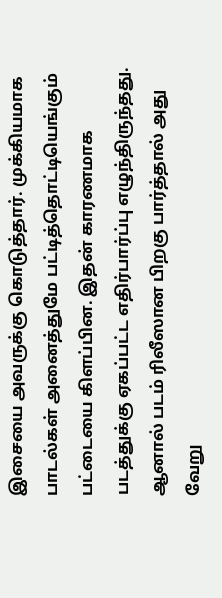இசையை அவருக்கு கொடுத்தார். முக்கியமாக பாடல்கள் அனைத்துமே பட்டித்தொட்டியெங்கும் பட்டையை கிளப்பின. இதன் காரணமாக படத்துக்கு ஏகப்பட்ட எதிர்பார்ப்பு எழுந்திருந்தது. ஆனால் படம் ரிலீஸான பிறகு பார்த்தால் அது வேறு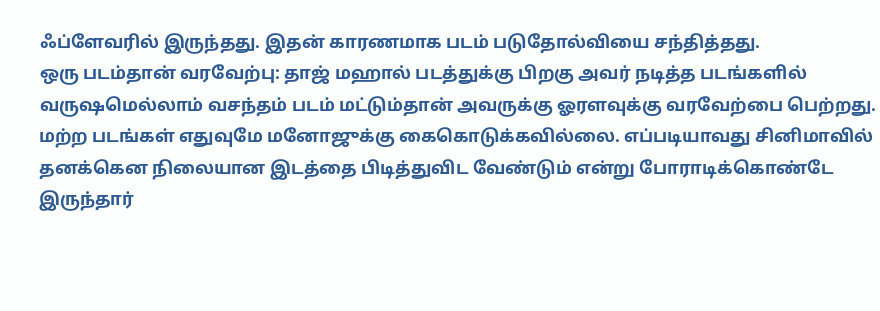ஃப்ளேவரில் இருந்தது. இதன் காரணமாக படம் படுதோல்வியை சந்தித்தது.
ஒரு படம்தான் வரவேற்பு: தாஜ் மஹால் படத்துக்கு பிறகு அவர் நடித்த படங்களில் வருஷமெல்லாம் வசந்தம் படம் மட்டும்தான் அவருக்கு ஓரளவுக்கு வரவேற்பை பெற்றது. மற்ற படங்கள் எதுவுமே மனோஜுக்கு கைகொடுக்கவில்லை. எப்படியாவது சினிமாவில் தனக்கென நிலையான இடத்தை பிடித்துவிட வேண்டும் என்று போராடிக்கொண்டே இருந்தார்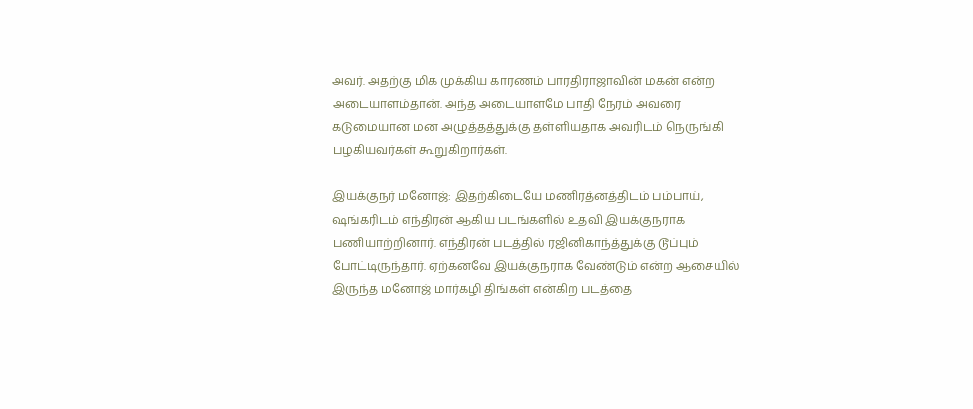அவர். அதற்கு மிக முக்கிய காரணம் பாரதிராஜாவின் மகன் என்ற அடையாளம்தான். அந்த அடையாளமே பாதி நேரம் அவரை கடுமையான மன அழுத்தத்துக்கு தள்ளியதாக அவரிடம் நெருங்கி பழகியவர்கள் கூறுகிறார்கள்.

இயக்குநர் மனோஜ்: இதற்கிடையே மணிரத்னத்திடம் பம்பாய், ஷங்கரிடம் எந்திரன் ஆகிய படங்களில் உதவி இயக்குநராக பணியாற்றினார். எந்திரன் படத்தில் ரஜினிகாந்த்துக்கு டூப்பும் போட்டிருந்தார். ஏற்கனவே இயக்குநராக வேண்டும் என்ற ஆசையில் இருந்த மனோஜ் மார்கழி திங்கள் என்கிற படத்தை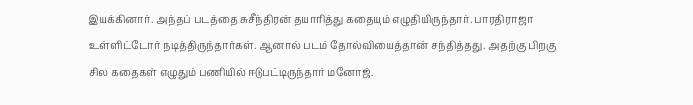இயக்கினார். அந்தப் படத்தை சுசீந்திரன் தயாரித்து கதையும் எழுதியிருந்தார். பாரதிராஜா உள்ளிட்டோர் நடித்திருந்தார்கள். ஆனால் படம் தோல்வியைத்தான் சந்தித்தது. அதற்கு பிறகு சில கதைகள் எழுதும் பணியில் ஈடுபட்டிருந்தார் மனோஜ்.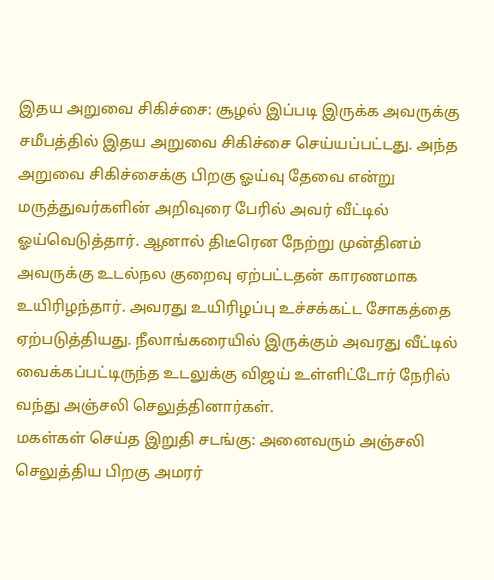இதய அறுவை சிகிச்சை: சூழல் இப்படி இருக்க அவருக்கு சமீபத்தில் இதய அறுவை சிகிச்சை செய்யப்பட்டது. அந்த அறுவை சிகிச்சைக்கு பிறகு ஓய்வு தேவை என்று மருத்துவர்களின் அறிவுரை பேரில் அவர் வீட்டில் ஓய்வெடுத்தார். ஆனால் திடீரென நேற்று முன்தினம் அவருக்கு உடல்நல குறைவு ஏற்பட்டதன் காரணமாக உயிரிழந்தார். அவரது உயிரிழப்பு உச்சக்கட்ட சோகத்தை ஏற்படுத்தியது. நீலாங்கரையில் இருக்கும் அவரது வீட்டில் வைக்கப்பட்டிருந்த உடலுக்கு விஜய் உள்ளிட்டோர் நேரில் வந்து அஞ்சலி செலுத்தினார்கள்.
மகள்கள் செய்த இறுதி சடங்கு: அனைவரும் அஞ்சலி செலுத்திய பிறகு அமரர்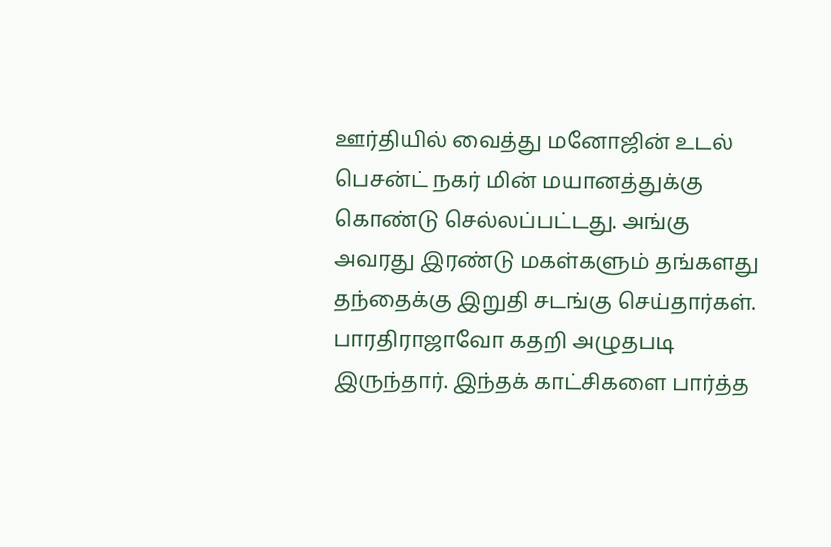ஊர்தியில் வைத்து மனோஜின் உடல் பெசன்ட் நகர் மின் மயானத்துக்கு கொண்டு செல்லப்பட்டது. அங்கு அவரது இரண்டு மகள்களும் தங்களது தந்தைக்கு இறுதி சடங்கு செய்தார்கள். பாரதிராஜாவோ கதறி அழுதபடி இருந்தார். இந்தக் காட்சிகளை பார்த்த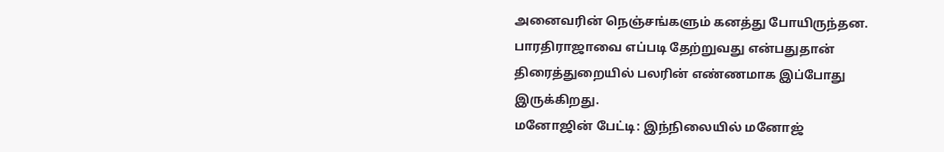அனைவரின் நெஞ்சங்களும் கனத்து போயிருந்தன. பாரதிராஜாவை எப்படி தேற்றுவது என்பதுதான் திரைத்துறையில் பலரின் எண்ணமாக இப்போது இருக்கிறது.
மனோஜின் பேட்டி: இந்நிலையில் மனோஜ்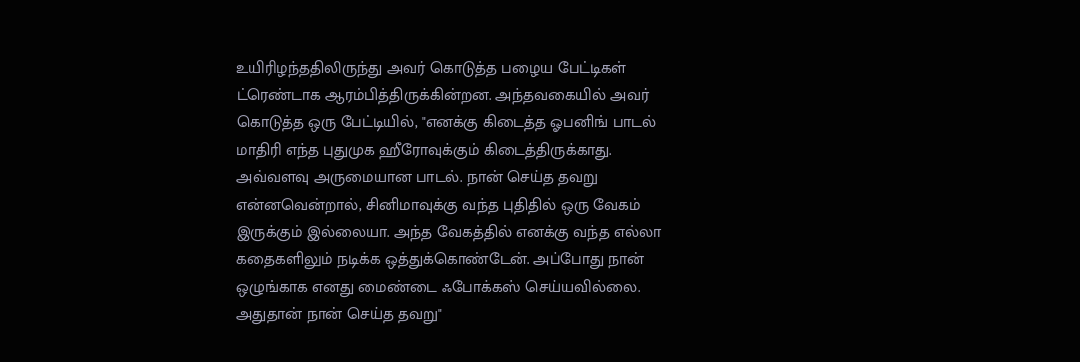உயிரிழந்ததிலிருந்து அவர் கொடுத்த பழைய பேட்டிகள் ட்ரெண்டாக ஆரம்பித்திருக்கின்றன. அந்தவகையில் அவர் கொடுத்த ஒரு பேட்டியில், "எனக்கு கிடைத்த ஓபனிங் பாடல் மாதிரி எந்த புதுமுக ஹீரோவுக்கும் கிடைத்திருக்காது. அவ்வளவு அருமையான பாடல். நான் செய்த தவறு என்னவென்றால், சினிமாவுக்கு வந்த புதிதில் ஒரு வேகம் இருக்கும் இல்லையா. அந்த வேகத்தில் எனக்கு வந்த எல்லா கதைகளிலும் நடிக்க ஒத்துக்கொண்டேன். அப்போது நான் ஒழுங்காக எனது மைண்டை ஃபோக்கஸ் செய்யவில்லை. அதுதான் நான் செய்த தவறு"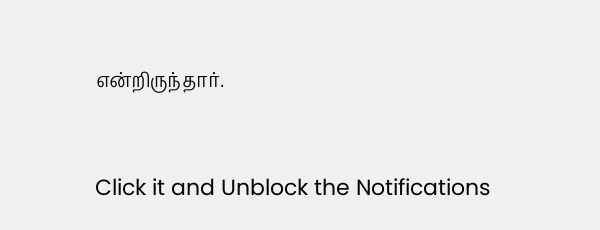என்றிருந்தார்.


Click it and Unblock the Notifications